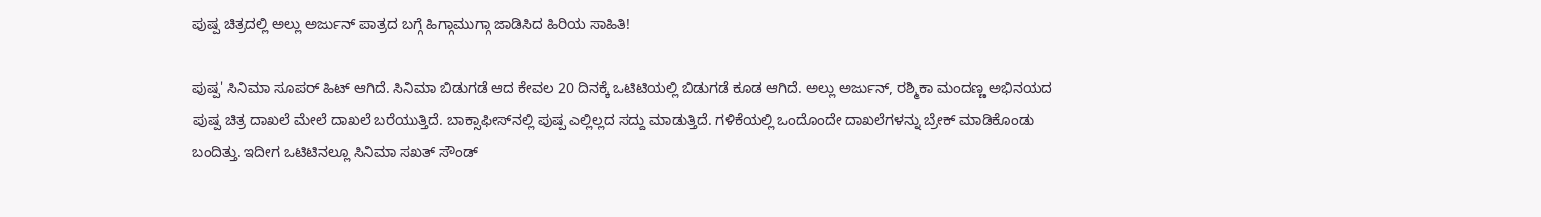ಪುಷ್ಪ ಚಿತ್ರದಲ್ಲಿ ಅಲ್ಲು ಅರ್ಜುನ್‌ ಪಾತ್ರದ ಬಗ್ಗೆ ಹಿಗ್ಗಾಮುಗ್ಗಾ ಜಾಡಿಸಿದ ಹಿರಿಯ ಸಾಹಿತಿ!

ಪುಷ್ಪ' ಸಿನಿಮಾ ಸೂಪರ್ ಹಿಟ್ ಆಗಿದೆ. ಸಿನಿಮಾ ಬಿಡುಗಡೆ ಆದ ಕೇವಲ 20 ದಿನಕ್ಕೆ ಒಟಿಟಿಯಲ್ಲಿ ಬಿಡುಗಡೆ ಕೂಡ ಆಗಿದೆ. ಅಲ್ಲು ಅರ್ಜುನ್, ರಶ್ಮಿಕಾ ಮಂದಣ್ಣ ಅಭಿನಯದ ಪುಷ್ಪ ಚಿತ್ರ ದಾಖಲೆ ಮೇಲೆ ದಾಖಲೆ ಬರೆಯುತ್ತಿದೆ. ಬಾಕ್ಸಾಫೀಸ್‌ನಲ್ಲಿ ಪುಷ್ಪ ಎಲ್ಲಿಲ್ಲದ ಸದ್ದು ಮಾಡುತ್ತಿದೆ. ಗಳಿಕೆಯಲ್ಲಿ ಒಂದೊಂದೇ ದಾಖಲೆಗಳನ್ನು ಬ್ರೇಕ್ ಮಾಡಿಕೊಂಡು ಬಂದಿತ್ತು. ಇದೀಗ ಒಟಿಟಿನಲ್ಲೂ ಸಿನಿಮಾ ಸಖತ್ ಸೌಂಡ್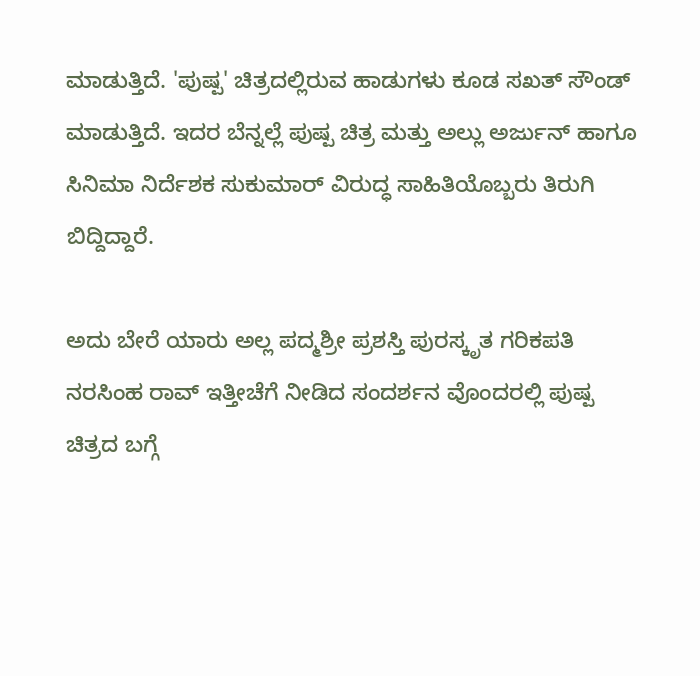ಮಾಡುತ್ತಿದೆ. 'ಪುಷ್ಪ' ಚಿತ್ರದಲ್ಲಿರುವ ಹಾಡುಗಳು ಕೂಡ ಸಖತ್ ಸೌಂಡ್ ಮಾಡುತ್ತಿದೆ. ಇದರ ಬೆನ್ನಲ್ಲೆ ಪುಷ್ಪ ಚಿತ್ರ ಮತ್ತು ಅಲ್ಲು ಅರ್ಜುನ್ ಹಾಗೂ ಸಿನಿಮಾ ನಿರ್ದೆಶಕ ಸುಕುಮಾರ್ ವಿರುದ್ಧ ಸಾಹಿತಿಯೊಬ್ಬರು ತಿರುಗಿ ಬಿದ್ದಿದ್ದಾರೆ.

ಅದು ಬೇರೆ ಯಾರು ಅಲ್ಲ ಪದ್ಮಶ್ರೀ ಪ್ರಶಸ್ತಿ ಪುರಸ್ಕೃತ ಗರಿಕಪತಿ ನರಸಿಂಹ ರಾವ್ ಇತ್ತೀಚೆಗೆ ನೀಡಿದ ಸಂದರ್ಶನ ವೊಂದರಲ್ಲಿ ಪುಷ್ಪ ಚಿತ್ರದ ಬಗ್ಗೆ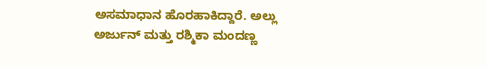ಅಸಮಾಧಾನ ಹೊರಹಾಕಿದ್ದಾರೆ. ಅಲ್ಲು ಅರ್ಜುನ್ ಮತ್ತು ರಶ್ಮಿಕಾ ಮಂದಣ್ಣ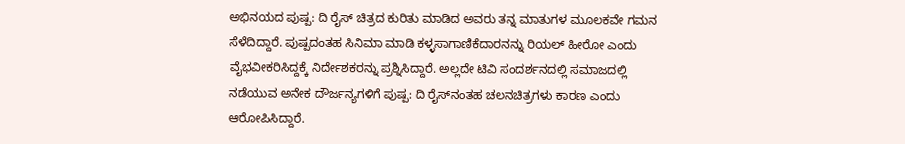ಅಭಿನಯದ ಪುಷ್ಪ: ದಿ ರೈಸ್ ಚಿತ್ರದ ಕುರಿತು ಮಾಡಿದ ಅವರು ತನ್ನ ಮಾತುಗಳ ಮೂಲಕವೇ ಗಮನ ಸೆಳೆದಿದ್ದಾರೆ. ಪುಷ್ಪದಂತಹ ಸಿನಿಮಾ ಮಾಡಿ ಕಳ್ಳಸಾಗಾಣಿಕೆದಾರನನ್ನು ರಿಯಲ್ ಹೀರೋ ಎಂದು ವೈಭವೀಕರಿಸಿದ್ದಕ್ಕೆ ನಿರ್ದೇಶಕರನ್ನು ಪ್ರಶ್ನಿಸಿದ್ದಾರೆ. ಅಲ್ಲದೇ ಟಿವಿ ಸಂದರ್ಶನದಲ್ಲಿ ಸಮಾಜದಲ್ಲಿ ನಡೆಯುವ ಅನೇಕ ದೌರ್ಜನ್ಯಗಳಿಗೆ ಪುಷ್ಪ: ದಿ ರೈಸ್‌ನಂತಹ ಚಲನಚಿತ್ರಗಳು ಕಾರಣ ಎಂದು ಆರೋಪಿಸಿದ್ದಾರೆ.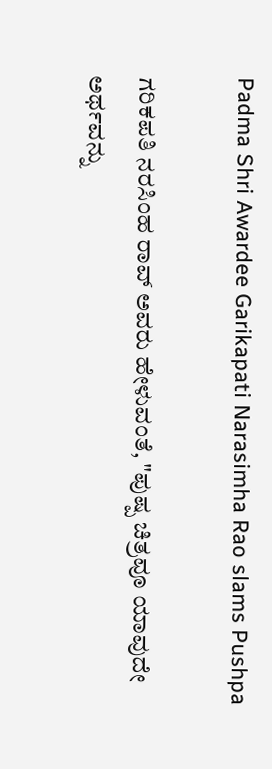Padma Shri Awardee Garikapati Narasimha Rao slams Pushpa

ಗರಿಕಪತಿ ನರಸಿಂಹ ರಾವ್ ಅವರು ಹೇಳುವಂತೆ, "ಪುಷ್ಪ ಚಿತ್ರವೂ ಯಾವುದೇ ಅರ್ಥವನ್ನು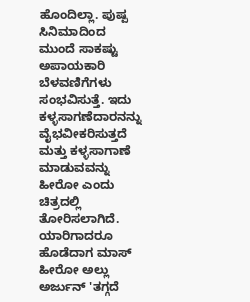ಹೊಂದಿಲ್ಲಾ. ಪುಷ್ಪ ಸಿನಿಮಾದಿಂದ ಮುಂದೆ ಸಾಕಷ್ಟು ಅಪಾಯಕಾರಿ ಬೆಳವಣಿಗೆಗಳು ಸಂಭವಿಸುತ್ತೆ. ಇದು ಕಳ್ಳಸಾಗಣೆದಾರನನ್ನು ವೈಭವೀಕರಿಸುತ್ತದೆ ಮತ್ತು ಕಳ್ಳಸಾಗಾಣೆ ಮಾಡುವವನ್ನು ಹೀರೋ ಎಂದು ಚಿತ್ರದಲ್ಲಿ ತೋರಿಸಲಾಗಿದೆ. ಯಾರಿಗಾದರೂ ಹೊಡೆದಾಗ ಮಾಸ್ ಹೀರೋ ಅಲ್ಲು ಅರ್ಜುನ್ 'ತಗ್ಗದೆ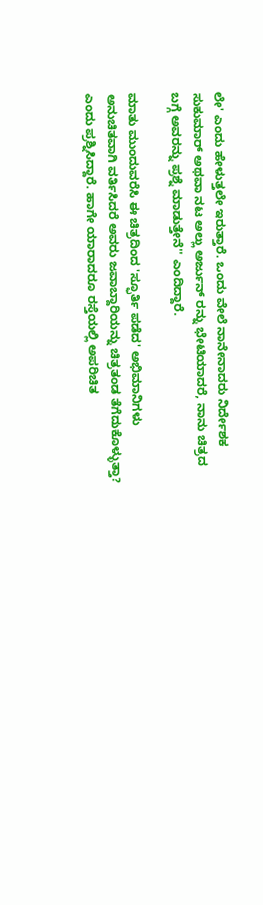ಲೇ' ಎಂದು ಹೇಳುತ್ತಲೇ ಇರುತ್ತಾರೆ. ಒಂದು ವೇಲೆ ನಾನೇನಾದರು ನಿರ್ದೇಶಕ ಸುಕುಮಾರ್ ಅಥವಾ ನಟ ಅಲ್ಲು ಅರ್ಜುನ್ ರನ್ನು ಭೇಟಿಯಾದರೆ, ನಾನು ಚಿತ್ರದ ಬಗ್ಗೆ ಅವರನ್ನು ಪ್ರಶ್ನೆ ಮಾಡುತ್ತೇನೆ'' ಎಂದಿದ್ದಾರೆ.

ಮಾತು ಮುಂದುವರೆಸಿ ಈ ಚಿತ್ರದಿಂದ 'ಸ್ಫೂರ್ತಿ ಪಡೆದ' ಅಭಿಮಾನಿಗಳು ಅನುಚಿತವಾಗಿ ವರ್ತಿಸಿದರೆ ಅವರು ಜವಾಬ್ದಾರಿಯನ್ನು ಚಿತ್ರತಂಡ ತೆಗೆದುಕೊಳ್ಳುತ್ತಾ? ಎಂದು ಪ್ರಶ್ನಿಸಿದ್ದಾರೆ. ಹಾಗೇ ಯಾರಾದರೂ ರಸ್ತೆಯಲ್ಲಿ ಅಪರಿಚಿತ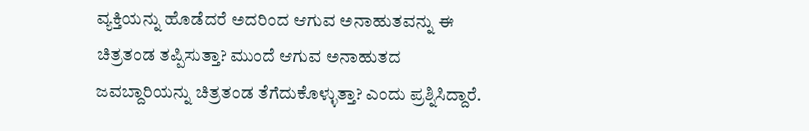ವ್ಯಕ್ತಿಯನ್ನು ಹೊಡೆದರೆ ಅದರಿಂದ ಆಗುವ ಅನಾಹುತವನ್ನು ಈ ಚಿತ್ರತಂಡ ತಪ್ಪಿಸುತ್ತಾ? ಮುಂದೆ ಆಗುವ ಅನಾಹುತದ ಜವಬ್ದಾರಿಯನ್ನು ಚಿತ್ರತಂಡ ತೆಗೆದುಕೊಳ್ಳುತ್ತಾ? ಎಂದು ಪ್ರಶ್ನಿಸಿದ್ದಾರೆ.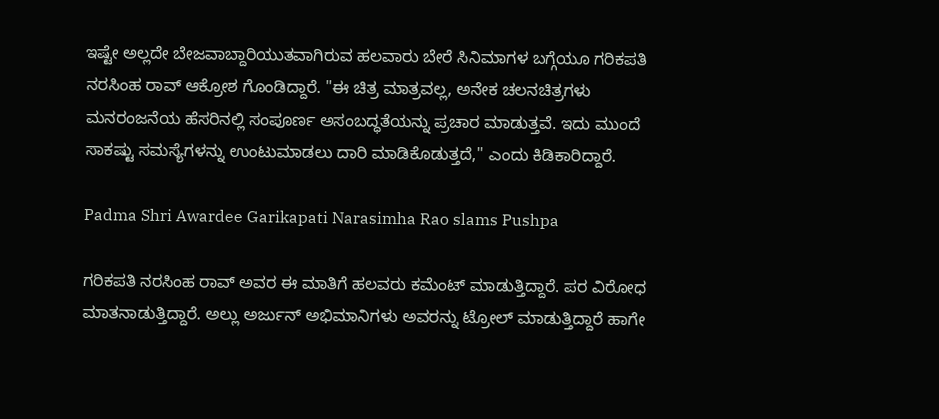ಇಷ್ಟೇ ಅಲ್ಲದೇ ಬೇಜವಾಬ್ದಾರಿಯುತವಾಗಿರುವ ಹಲವಾರು ಬೇರೆ ಸಿನಿಮಾಗಳ ಬಗ್ಗೆಯೂ ಗರಿಕಪತಿ ನರಸಿಂಹ ರಾವ್ ಆಕ್ರೋಶ ಗೊಂಡಿದ್ದಾರೆ. "ಈ ಚಿತ್ರ ಮಾತ್ರವಲ್ಲ, ಅನೇಕ ಚಲನಚಿತ್ರಗಳು ಮನರಂಜನೆಯ ಹೆಸರಿನಲ್ಲಿ ಸಂಪೂರ್ಣ ಅಸಂಬದ್ಧತೆಯನ್ನು ಪ್ರಚಾರ ಮಾಡುತ್ತವೆ. ಇದು ಮುಂದೆ ಸಾಕಷ್ಟು ಸಮಸ್ಯೆಗಳನ್ನು ಉಂಟುಮಾಡಲು ದಾರಿ ಮಾಡಿಕೊಡುತ್ತದೆ,'' ಎಂದು ಕಿಡಿಕಾರಿದ್ದಾರೆ.

Padma Shri Awardee Garikapati Narasimha Rao slams Pushpa

ಗರಿಕಪತಿ ನರಸಿಂಹ ರಾವ್ ಅವರ ಈ ಮಾತಿಗೆ ಹಲವರು ಕಮೆಂಟ್ ಮಾಡುತ್ತಿದ್ದಾರೆ. ಪರ ವಿರೋಧ ಮಾತನಾಡುತ್ತಿದ್ದಾರೆ. ಅಲ್ಲು ಅರ್ಜುನ್ ಅಭಿಮಾನಿಗಳು ಅವರನ್ನು ಟ್ರೋಲ್ ಮಾಡುತ್ತಿದ್ದಾರೆ ಹಾಗೇ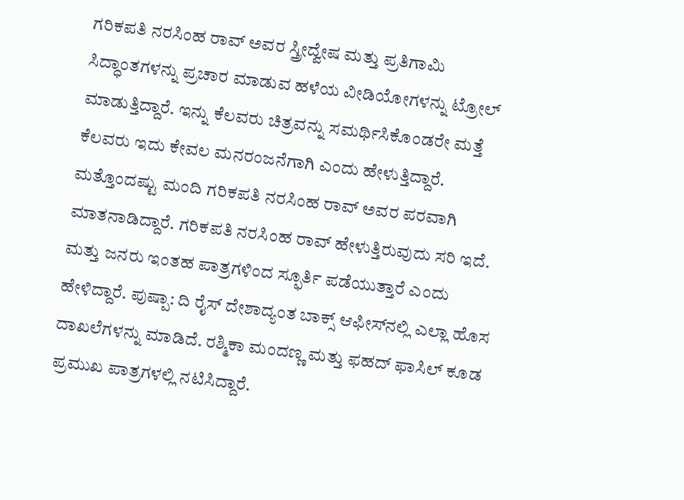ಗರಿಕಪತಿ ನರಸಿಂಹ ರಾವ್ ಅವರ ಸ್ತ್ರೀದ್ವೇಷ ಮತ್ತು ಪ್ರತಿಗಾಮಿ ಸಿದ್ಧಾಂತಗಳನ್ನು ಪ್ರಚಾರ ಮಾಡುವ ಹಳೆಯ ವೀಡಿಯೋಗಳನ್ನು ಟ್ರೋಲ್ ಮಾಡುತ್ತಿದ್ದಾರೆ. ಇನ್ನು ಕೆಲವರು ಚಿತ್ರವನ್ನು ಸಮರ್ಥಿಸಿಕೊಂಡರೇ ಮತ್ತೆ ಕೆಲವರು ಇದು ಕೇವಲ ಮನರಂಜನೆಗಾಗಿ ಎಂದು ಹೇಳುತ್ತಿದ್ದಾರೆ. ಮತ್ತೊಂದಷ್ಟು ಮಂದಿ ಗರಿಕಪತಿ ನರಸಿಂಹ ರಾವ್ ಅವರ ಪರವಾಗಿ ಮಾತನಾಡಿದ್ದಾರೆ. ಗರಿಕಪತಿ ನರಸಿಂಹ ರಾವ್ ಹೇಳುತ್ತಿರುವುದು ಸರಿ ಇದೆ. ಮತ್ತು ಜನರು ಇಂತಹ ಪಾತ್ರಗಳಿಂದ ಸ್ಫೂರ್ತಿ ಪಡೆಯುತ್ತಾರೆ ಎಂದು ಹೇಳಿದ್ದಾರೆ. ಪುಷ್ಪಾ: ದಿ ರೈಸ್ ದೇಶಾದ್ಯಂತ ಬಾಕ್ಸ್ ಆಫೀಸ್‌ನಲ್ಲಿ ಎಲ್ಲಾ ಹೊಸ ದಾಖಲೆಗಳನ್ನು ಮಾಡಿದೆ. ರಶ್ಮಿಕಾ ಮಂದಣ್ಣ ಮತ್ತು ಫಹದ್ ಫಾಸಿಲ್ ಕೂಡ ಪ್ರಮುಖ ಪಾತ್ರಗಳಲ್ಲಿ ನಟಿಸಿದ್ದಾರೆ.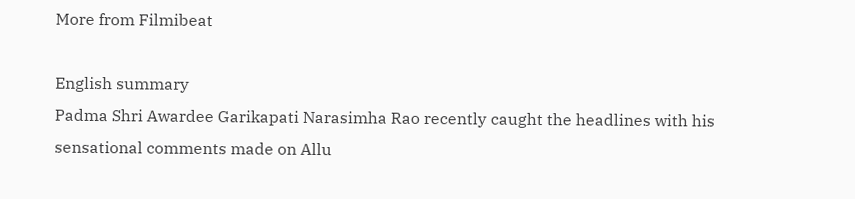More from Filmibeat

English summary
Padma Shri Awardee Garikapati Narasimha Rao recently caught the headlines with his sensational comments made on Allu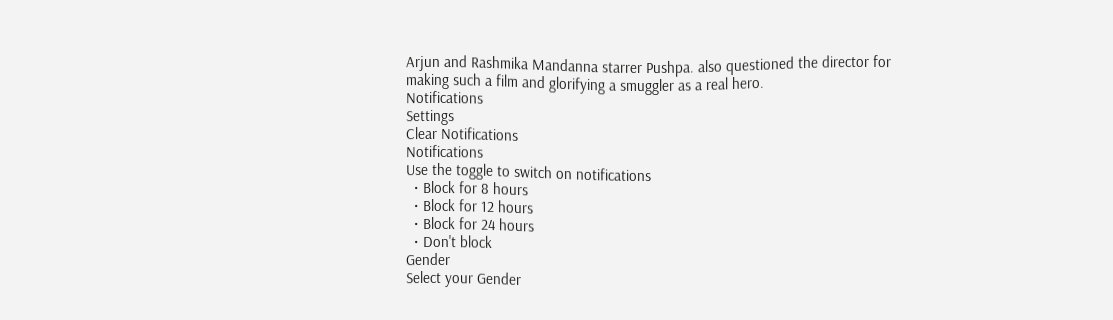Arjun and Rashmika Mandanna starrer Pushpa. also questioned the director for making such a film and glorifying a smuggler as a real hero.
Notifications
Settings
Clear Notifications
Notifications
Use the toggle to switch on notifications
  • Block for 8 hours
  • Block for 12 hours
  • Block for 24 hours
  • Don't block
Gender
Select your Gender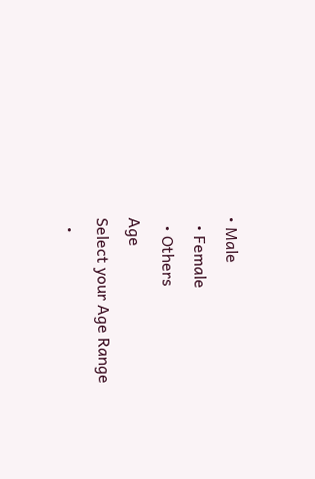• Male
  • Female
  • Others
Age
Select your Age Range
  •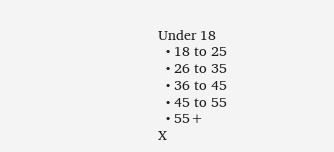Under 18
  • 18 to 25
  • 26 to 35
  • 36 to 45
  • 45 to 55
  • 55+
X